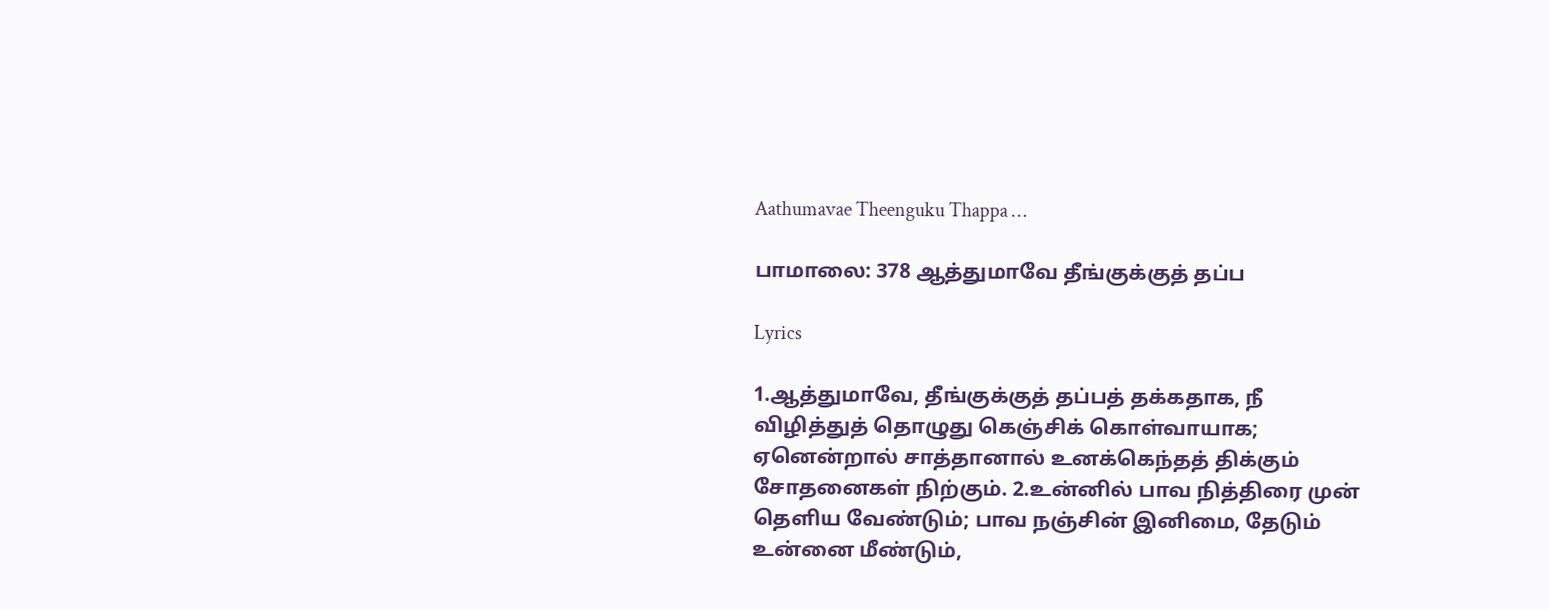Aathumavae Theenguku Thappa …

பாமாலை: 378 ஆத்துமாவே தீங்குக்குத் தப்ப

Lyrics

1.ஆத்துமாவே, தீங்குக்குத் தப்பத் தக்கதாக, நீ விழித்துத் தொழுது கெஞ்சிக் கொள்வாயாக; ஏனென்றால் சாத்தானால் உனக்கெந்தத் திக்கும் சோதனைகள் நிற்கும். 2.உன்னில் பாவ நித்திரை முன் தெளிய வேண்டும்; பாவ நஞ்சின் இனிமை, தேடும் உன்னை மீண்டும்,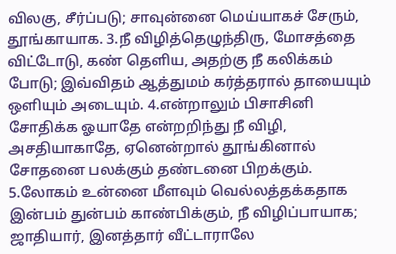விலகு, சீர்ப்படு; சாவுன்னை மெய்யாகச் சேரும், தூங்காயாக. 3.நீ விழித்தெழுந்திரு, மோசத்தை விட்டோடு, கண் தெளிய, அதற்கு நீ கலிக்கம் போடு; இவ்விதம் ஆத்துமம் கர்த்தரால் தாயையும் ஒளியும் அடையும். 4.என்றாலும் பிசாசினி சோதிக்க ஓயாதே என்றறிந்து நீ விழி, அசதியாகாதே, ஏனென்றால் தூங்கினால் சோதனை பலக்கும் தண்டனை பிறக்கும். 5.லோகம் உன்னை மீளவும் வெல்லத்தக்கதாக இன்பம் துன்பம் காண்பிக்கும், நீ விழிப்பாயாக; ஜாதியார், இனத்தார் வீட்டாராலே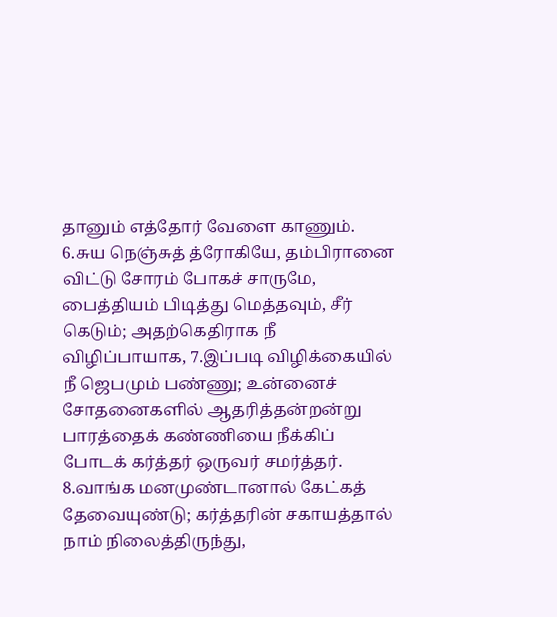தானும் எத்தோர் வேளை காணும். 6.சுய நெஞ்சுத் த்ரோகியே, தம்பிரானை விட்டு சோரம் போகச் சாருமே, பைத்தியம் பிடித்து மெத்தவும், சீர் கெடும்; அதற்கெதிராக நீ விழிப்பாயாக, 7.இப்படி விழிக்கையில் நீ ஜெபமும் பண்ணு; உன்னைச் சோதனைகளில் ஆதரித்தன்றன்று பாரத்தைக் கண்ணியை நீக்கிப் போடக் கர்த்தர் ஒருவர் சமர்த்தர். 8.வாங்க மனமுண்டானால் கேட்கத் தேவையுண்டு; கர்த்தரின் சகாயத்தால் நாம் நிலைத்திருந்து,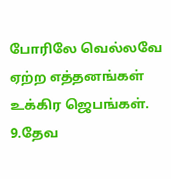போரிலே வெல்லவே ஏற்ற எத்தனங்கள் உக்கிர ஜெபங்கள். 9.தேவ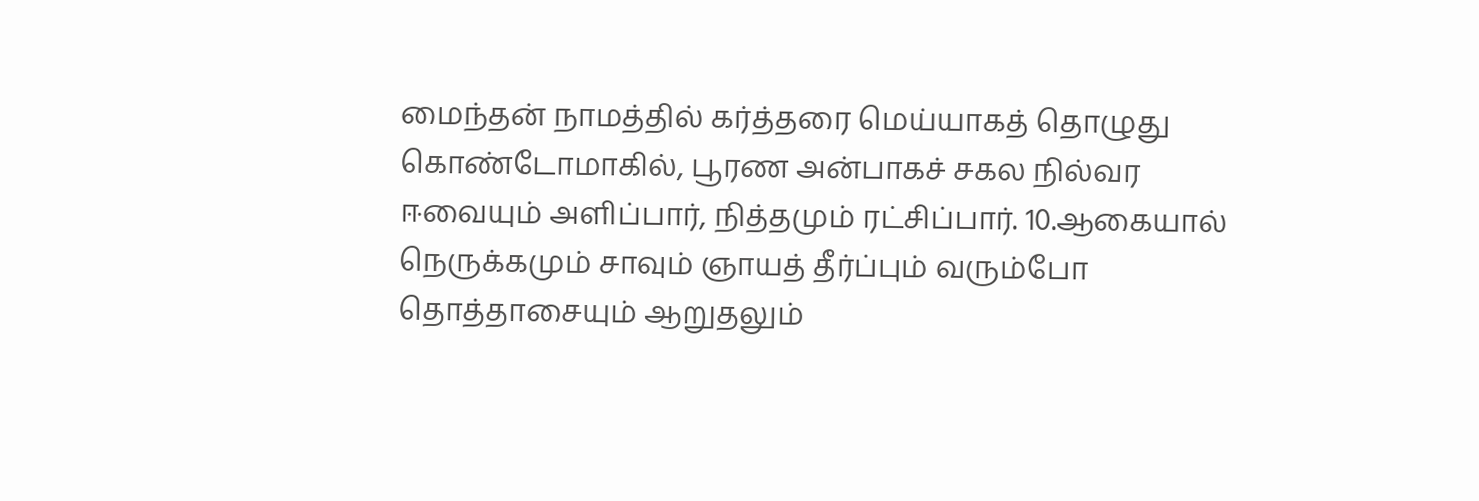மைந்தன் நாமத்தில் கர்த்தரை மெய்யாகத் தொழுது கொண்டோமாகில், பூரண அன்பாகச் சகல நில்வர ஈவையும் அளிப்பார், நித்தமும் ரட்சிப்பார். 10.ஆகையால் நெருக்கமும் சாவும் ஞாயத் தீர்ப்பும் வரும்போ தொத்தாசையும் ஆறுதலும்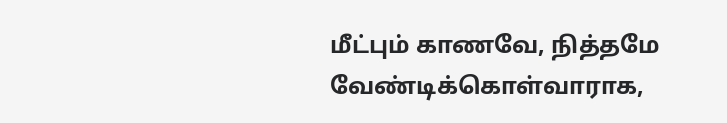மீட்பும் காணவே, நித்தமே வேண்டிக்கொள்வாராக,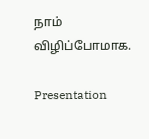நாம் விழிப்போமாக.

Presentation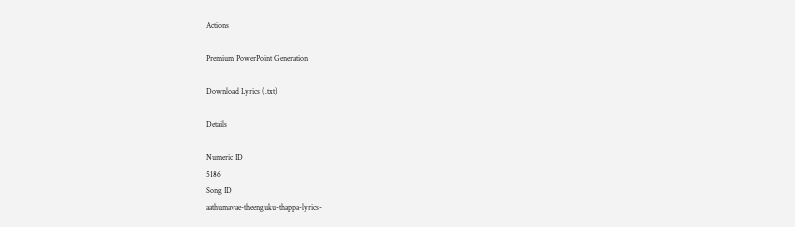Actions

Premium PowerPoint Generation

Download Lyrics (.txt)

Details

Numeric ID
5186
Song ID
aathumavae-theenguku-thappa-lyrics-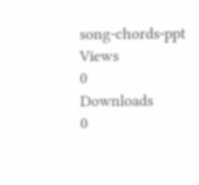song-chords-ppt
Views
0
Downloads
0